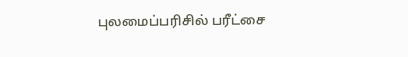புலமைப்பரிசில் பரீட்சை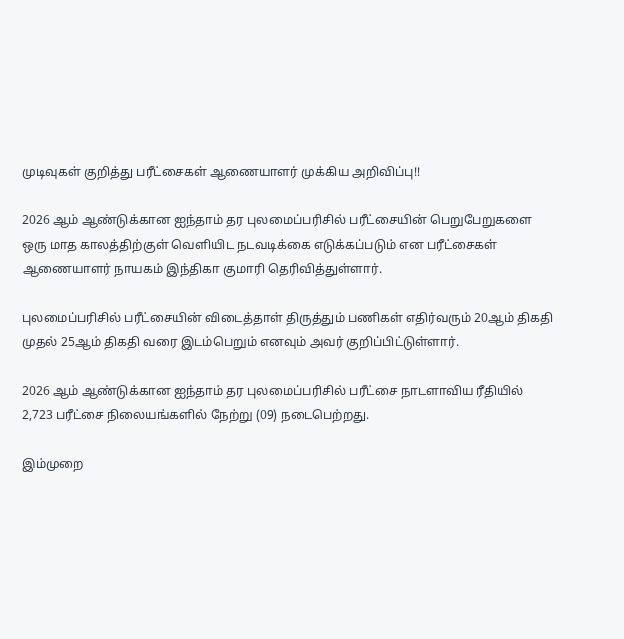முடிவுகள் குறித்து பரீட்சைகள் ஆணையாளர் முக்கிய அறிவிப்பு!!

2026 ஆம் ஆண்டுக்கான ஐந்தாம் தர புலமைப்பரிசில் பரீட்சையின் பெறுபேறுகளை ஒரு மாத காலத்திற்குள் வெளியிட நடவடிக்கை எடுக்கப்படும் என பரீட்சைகள் ஆணையாளர் நாயகம் இந்திகா குமாரி தெரிவித்துள்ளார்.

புலமைப்பரிசில் பரீட்சையின் விடைத்தாள் திருத்தும் பணிகள் எதிர்வரும் 20ஆம் திகதி முதல் 25ஆம் திகதி வரை இடம்பெறும் எனவும் அவர் குறிப்பிட்டுள்ளார்.

2026 ஆம் ஆண்டுக்கான ஐந்தாம் தர புலமைப்பரிசில் பரீட்சை நாடளாவிய ரீதியில் 2,723 பரீட்சை நிலையங்களில் நேற்று (09) நடைபெற்றது.

இம்முறை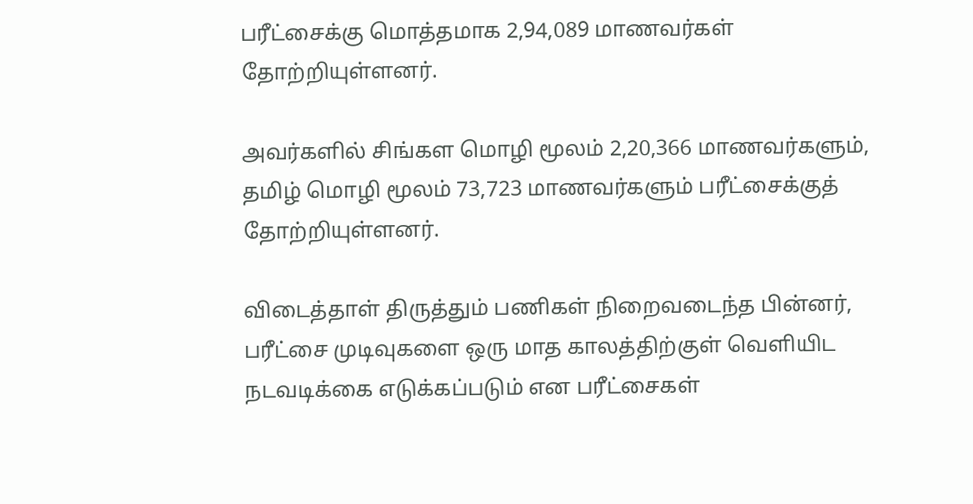பரீட்சைக்கு மொத்தமாக 2,94,089 மாணவர்கள் தோற்றியுள்ளனர்.

அவர்களில் சிங்கள மொழி மூலம் 2,20,366 மாணவர்களும், தமிழ் மொழி மூலம் 73,723 மாணவர்களும் பரீட்சைக்குத் தோற்றியுள்ளனர்.

விடைத்தாள் திருத்தும் பணிகள் நிறைவடைந்த பின்னர், பரீட்சை முடிவுகளை ஒரு மாத காலத்திற்குள் வெளியிட நடவடிக்கை எடுக்கப்படும் என பரீட்சைகள்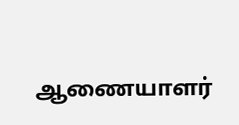ஆணையாளர்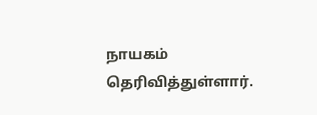நாயகம் தெரிவித்துள்ளார்.